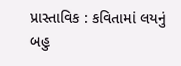પ્રાસ્તાવિક : કવિતામાં લયનું બહુ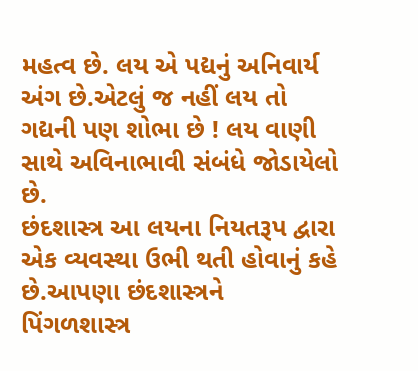મહત્વ છે. લય એ પદ્યનું અનિવાર્ય અંગ છે.એટલું જ નહીં લય તો ગદ્યની પણ શોભા છે ! લય વાણી સાથે અવિનાભાવી સંબંધે જોડાયેલો છે.
છંદશાસ્ત્ર આ લયના નિયતરૂપ દ્વારા એક વ્યવસ્થા ઉભી થતી હોવાનું કહે છે.આપણા છંદશાસ્ત્રને પિંગળશાસ્ત્ર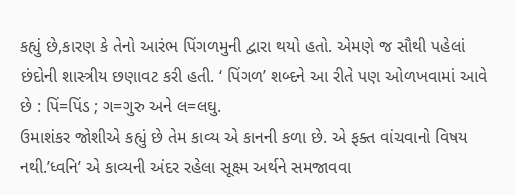કહ્યું છે,કારણ કે તેનો આરંભ પિંગળમુની દ્વારા થયો હતો. એમણે જ સૌથી પહેલાં છંદોની શાસ્ત્રીય છણાવટ કરી હતી. ‘ પિંગળ’ શબ્દને આ રીતે પણ ઓળખવામાં આવે છે : પિં=પિંડ ; ગ=ગુરુ અને લ=લઘુ.
ઉમાશંકર જોશીએ કહ્યું છે તેમ કાવ્ય એ કાનની કળા છે. એ ફક્ત વાંચવાનો વિષય નથી.’ધ્વનિ’ એ કાવ્યની અંદર રહેલા સૂક્ષ્મ અર્થને સમજાવવા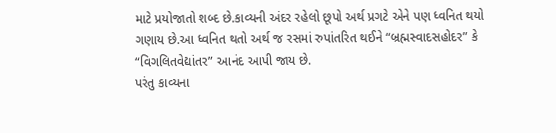માટે પ્રયોજાતો શબ્દ છે.કાવ્યની અંદર રહેલો છૂપો અર્થ પ્રગટે એને પણ ધ્વનિત થયો ગણાય છે.આ ધ્વનિત થતો અર્થ જ રસમાં રુપાંતરિત થઈને “બ્રહ્મસ્વાદસહોદર” કે “વિગલિતવેદ્યાંતર” આનંદ આપી જાય છે.
પરંતુ કાવ્યના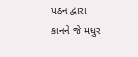પઠન દ્વારા કાનને જે મધુર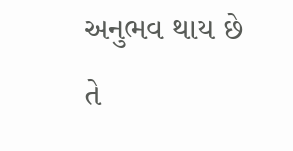અનુભવ થાય છે તે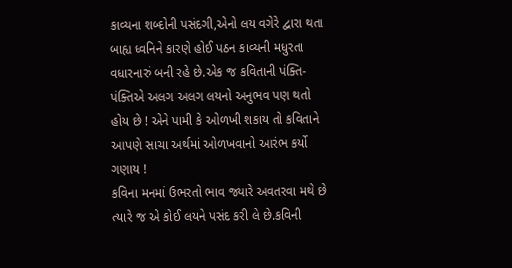કાવ્યના શબ્દોની પસંદગી,એનો લય વગેરે દ્વારા થતા બાહ્ય ધ્વનિને કારણે હોઈ પઠન કાવ્યની મધુરતા વધારનારું બની રહે છે.એક જ કવિતાની પંક્તિ-પંક્તિએ અલગ અલગ લયનો અનુભવ પણ થતો હોય છે ! એને પામી કે ઓળખી શકાય તો કવિતાને આપણે સાચા અર્થમાં ઓળખવાનો આરંભ કર્યો ગણાય !
કવિના મનમાં ઉભરતો ભાવ જ્યારે અવતરવા મથે છે ત્યારે જ એ કોઈ લયને પસંદ કરી લે છે.કવિની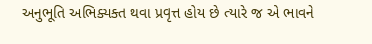અનુભૂતિ અભિક્યક્ત થવા પ્રવૃત્ત હોય છે ત્યારે જ એ ભાવને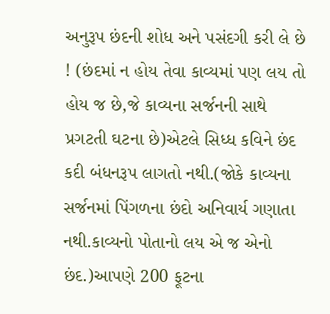અનુરૂપ છંદની શોધ અને પસંદગી કરી લે છે ! (છંદમાં ન હોય તેવા કાવ્યમાં પણ લય તો હોય જ છે,જે કાવ્યના સર્જનની સાથે પ્રગટતી ઘટના છે)એટલે સિધ્ધ કવિને છંદ કદી બંધનરૂપ લાગતો નથી.(જોકે કાવ્યના સર્જનમાં પિંગળના છંદો અનિવાર્ય ગણાતા નથી.કાવ્યનો પોતાનો લય એ જ એનો છંદ.)આપણે 200 ફૂટના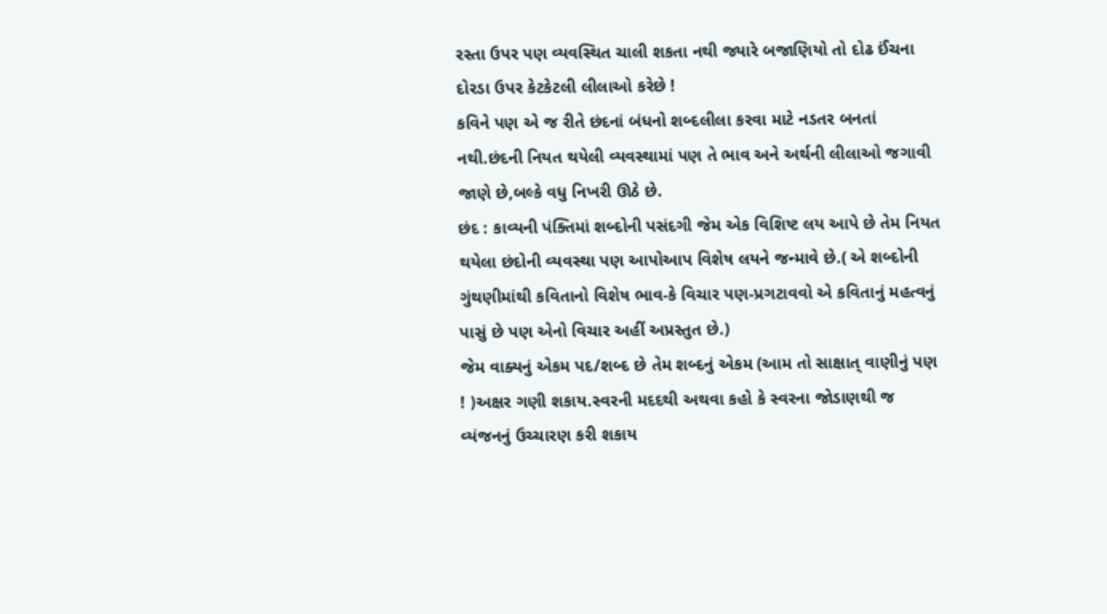રસ્તા ઉપર પણ વ્યવસ્થિત ચાલી શકતા નથી જ્યારે બજાણિયો તો દોઢ ઈંચના દોરડા ઉપર કેટકેટલી લીલાઓ કરેછે !
કવિને પણ એ જ રીતે છંદનાં બંધનો શબ્દલીલા કરવા માટે નડતર બનતાં નથી.છંદની નિયત થયેલી વ્યવસ્થામાં પણ તે ભાવ અને અર્થની લીલાઓ જગાવી જાણે છે,બલ્કે વધુ નિખરી ઊઠે છે.
છંદ : કાવ્યની પંક્તિમાં શબ્દોની પસંદગી જેમ એક વિશિષ્ટ લય આપે છે તેમ નિયત થયેલા છંદોની વ્યવસ્થા પણ આપોઆપ વિશેષ લયને જન્માવે છે.( એ શબ્દોની ગુંથણીમાંથી કવિતાનો વિશેષ ભાવ-કે વિચાર પણ-પ્રગટાવવો એ કવિતાનું મહત્વનું પાસું છે પણ એનો વિચાર અહીં અપ્રસ્તુત છે.)
જેમ વાક્યનું એકમ પદ/શબ્દ છે તેમ શબ્દનું એકમ (આમ તો સાક્ષાત્ વાણીનું પણ ! )અક્ષર ગણી શકાય.સ્વરની મદદથી અથવા કહો કે સ્વરના જોડાણથી જ વ્યંજનનું ઉચ્ચારણ કરી શકાય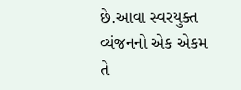છે.આવા સ્વરયુક્ત વ્યંજનનો એક એકમ તે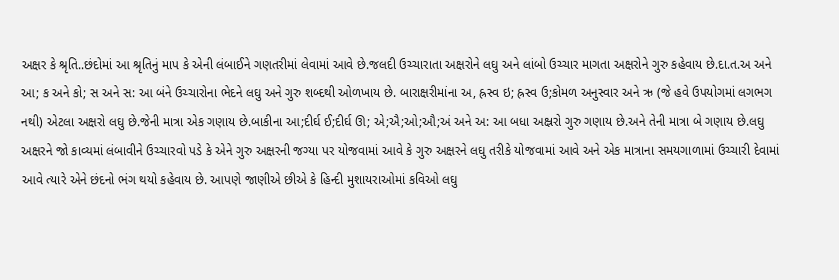અક્ષર કે શ્રૃતિ..છંદોમાં આ શ્રૃતિનું માપ કે એની લંબાઈને ગણતરીમાં લેવામાં આવે છે.જલદી ઉચ્ચારાતા અક્ષરોને લઘુ અને લાંબો ઉચ્ચાર માગતા અક્ષરોને ગુરુ કહેવાય છે.દા.ત.અ અને આ; ક અને કો; સ અને સ: આ બંને ઉચ્ચારોના ભેદને લઘુ અને ગુરુ શબ્દથી ઓળખાય છે. બારાક્ષરીમાંના અ, હ્રસ્વ ઇ; હ્રસ્વ ઉ;કોમળ અનુસ્વાર અને ઋ (જે હવે ઉપયોગમાં લગભગ નથી) એટલા અક્ષરો લઘુ છે.જેની માત્રા એક ગણાય છે.બાકીના આ;દીર્ઘ ઈ;દીર્ઘ ઊ; એ;ઐ;ઓ;ઔ;અં અને અ: આ બધા અક્ષ્રરો ગુરુ ગણાય છે.અને તેની માત્રા બે ગણાય છે.લઘુ અક્ષરને જો કાવ્યમાં લંબાવીને ઉચ્ચારવો પડે કે એને ગુરુ અક્ષરની જગ્યા પર યોજવામાં આવે કે ગુરુ અક્ષરને લઘુ તરીકે યોજવામાં આવે અને એક માત્રાના સમયગાળામાં ઉચ્ચારી દેવામાં આવે ત્યારે એને છંદનો ભંગ થયો કહેવાય છે. આપણે જાણીએ છીએ કે હિન્દી મુશાયરાઓમાં કવિઓ લઘુ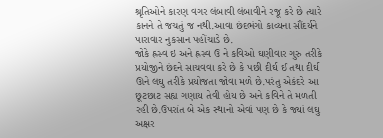શ્રૃતિઓને કારણ વગર લંબાવી લંબાવીને રજૂ કરે છે ત્યારે કાનને તે જચતું જ નથી.આવા છંદભંગો કાવ્યના સૌંદર્યને પારાવાર નુકસાન પહોંચાડે છે.
જોકે હ્રસ્વ ઇ અને હ્રસ્વ ઉ ને કવિઓ ઘણીવાર ગુરુ તરીકે પ્રયોજીને છંદને સાચવવા કરે છે કે પછી દીર્ઘ ઈ તથા દીર્ઘ ઊને લઘુ તરીકે પ્રયોજતા જોવા મળે છે.પરંતુ એકંદરે આ છૂટછાટ સહ્ય ગણાય તેવી હોય છે અને કવિને તે મળતી રહી છે.ઉપરાંત બે એક સ્થાનો એવાં પણ છે કે જ્યાં લઘુ અક્ષર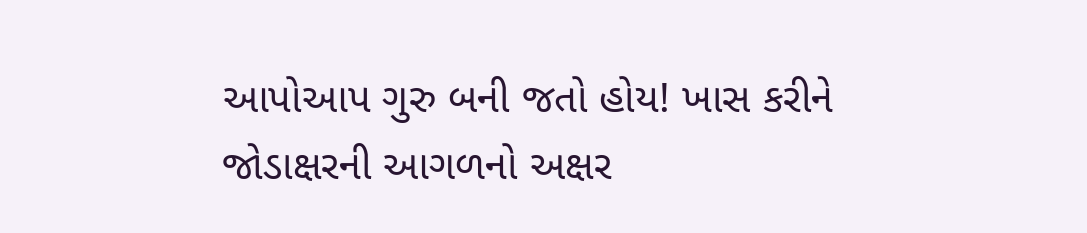આપોઆપ ગુરુ બની જતો હોય! ખાસ કરીને જોડાક્ષરની આગળનો અક્ષર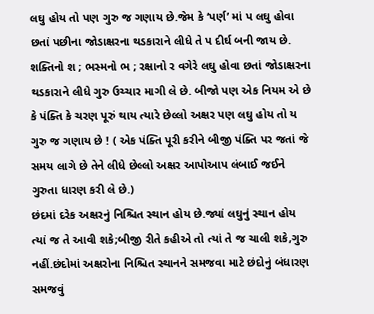લઘુ હોય તો પણ ગુરુ જ ગણાય છે.જેમ કે ‘પર્ણ’ માં પ લઘુ હોવા છતાં પછીના જોડાક્ષરના થડકારાને લીધે તે પ દીર્ઘ બની જાય છે. શક્તિનો શ ; ભસ્મનો ભ ; રક્ષાનો ર વગેરે લઘુ હોવા છતાં જોડાક્ષરના થડકારાને લીધે ગુરુ ઉચ્ચાર માગી લે છે. બીજો પણ એક નિયમ એ છે કે પંક્તિ કે ચરણ પૂરું થાય ત્યારે છેલ્લો અક્ષર પણ લઘુ હોય તો ય ગુરુ જ ગણાય છે ! ( એક પંક્તિ પૂરી કરીને બીજી પંક્તિ પર જતાં જે સમય લાગે છે તેને લીધે છેલ્લો અક્ષર આપોઆપ લંબાઈ જઈને ગુરુતા ધારણ કરી લે છે.)
છંદમાં દરેક અક્ષરનું નિશ્ચિત સ્થાન હોય છે.જ્યાં લઘુનું સ્થાન હોય ત્યાં જ તે આવી શકે;બીજી રીતે કહીએ તો ત્યાં તે જ ચાલી શકે,ગુરુ નહીં.છંદોમાં અક્ષરોના નિશ્ચિત સ્થાનને સમજવા માટે છંદોનું બંધારણ સમજવું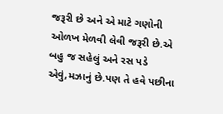જરૂરી છે અને એ માટે ગણોની ઓળખ મેળવી લેવી જરૂરી છે.એ બહુ જ સહેલું અને રસ પડે એવું,મઝાનું છે.પણ તે હવે પછીના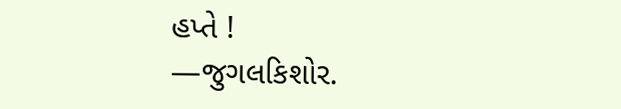હપ્તે !
—જુગલકિશોર.